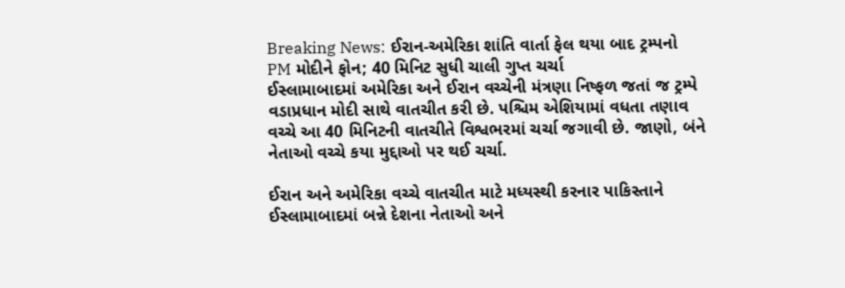Breaking News: ઈરાન-અમેરિકા શાંતિ વાર્તા ફેલ થયા બાદ ટ્રમ્પનો PM મોદીને ફોન; 40 મિનિટ સુધી ચાલી ગુપ્ત ચર્ચા
ઈસ્લામાબાદમાં અમેરિકા અને ઈરાન વચ્ચેની મંત્રણા નિષ્ફળ જતાં જ ટ્રમ્પે વડાપ્રધાન મોદી સાથે વાતચીત કરી છે. પશ્ચિમ એશિયામાં વધતા તણાવ વચ્ચે આ 40 મિનિટની વાતચીતે વિશ્વભરમાં ચર્ચા જગાવી છે. જાણો, બંને નેતાઓ વચ્ચે કયા મુદ્દાઓ પર થઈ ચર્ચા.

ઈરાન અને અમેરિકા વચ્ચે વાતચીત માટે મધ્યસ્થી કરનાર પાકિસ્તાને ઈસ્લામાબાદમાં બન્ને દેશના નેતાઓ અને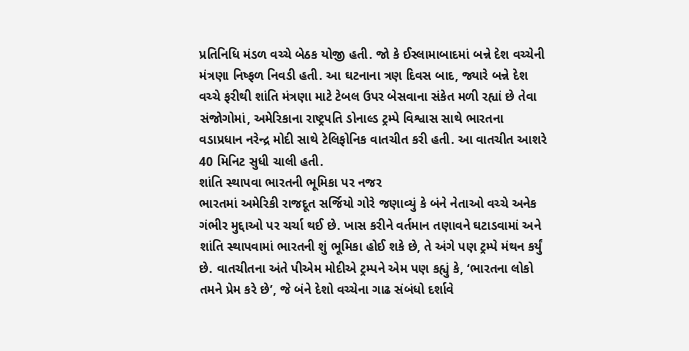પ્રતિનિધિ મંડળ વચ્ચે બેઠક યોજી હતી. જો કે ઈસ્લામાબાદમાં બન્ને દેશ વચ્ચેની મંત્રણા નિષ્ફળ નિવડી હતી. આ ઘટનાના ત્રણ દિવસ બાદ, જ્યારે બન્ને દેશ વચ્ચે ફરીથી શાંતિ મંત્રણા માટે ટેબલ ઉપર બેસવાના સંકેત મળી રહ્યાં છે તેવા સંજોગોમાં, અમેરિકાના રાષ્ટ્રપતિ ડોનાલ્ડ ટ્રમ્પે વિશ્વાસ સાથે ભારતના વડાપ્રધાન નરેન્દ્ર મોદી સાથે ટેલિફોનિક વાતચીત કરી હતી. આ વાતચીત આશરે 40 મિનિટ સુધી ચાલી હતી.
શાંતિ સ્થાપવા ભારતની ભૂમિકા પર નજર
ભારતમાં અમેરિકી રાજદૂત સર્જિયો ગોરે જણાવ્યું કે બંને નેતાઓ વચ્ચે અનેક ગંભીર મુદ્દાઓ પર ચર્ચા થઈ છે. ખાસ કરીને વર્તમાન તણાવને ઘટાડવામાં અને શાંતિ સ્થાપવામાં ભારતની શું ભૂમિકા હોઈ શકે છે, તે અંગે પણ ટ્રમ્પે મંથન કર્યું છે. વાતચીતના અંતે પીએમ મોદીએ ટ્રમ્પને એમ પણ કહ્યું કે, ‘ભારતના લોકો તમને પ્રેમ કરે છે’, જે બંને દેશો વચ્ચેના ગાઢ સંબંધો દર્શાવે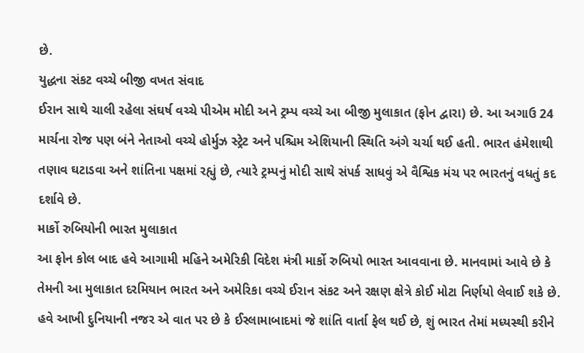છે.
યુદ્ધના સંકટ વચ્ચે બીજી વખત સંવાદ
ઈરાન સાથે ચાલી રહેલા સંઘર્ષ વચ્ચે પીએમ મોદી અને ટ્રમ્પ વચ્ચે આ બીજી મુલાકાત (ફોન દ્વારા) છે. આ અગાઉ 24 માર્ચના રોજ પણ બંને નેતાઓ વચ્ચે હોર્મુઝ સ્ટ્રેટ અને પશ્ચિમ એશિયાની સ્થિતિ અંગે ચર્ચા થઈ હતી. ભારત હંમેશાથી તણાવ ઘટાડવા અને શાંતિના પક્ષમાં રહ્યું છે, ત્યારે ટ્રમ્પનું મોદી સાથે સંપર્ક સાધવું એ વૈશ્વિક મંચ પર ભારતનું વધતું કદ દર્શાવે છે.
માર્કો રુબિયોની ભારત મુલાકાત
આ ફોન કોલ બાદ હવે આગામી મહિને અમેરિકી વિદેશ મંત્રી માર્કો રુબિયો ભારત આવવાના છે. માનવામાં આવે છે કે તેમની આ મુલાકાત દરમિયાન ભારત અને અમેરિકા વચ્ચે ઈરાન સંકટ અને રક્ષણ ક્ષેત્રે કોઈ મોટા નિર્ણયો લેવાઈ શકે છે.
હવે આખી દુનિયાની નજર એ વાત પર છે કે ઈસ્લામાબાદમાં જે શાંતિ વાર્તા ફેલ થઈ છે, શું ભારત તેમાં મધ્યસ્થી કરીને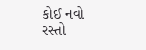કોઈ નવો રસ્તો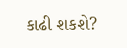કાઢી શકશે?